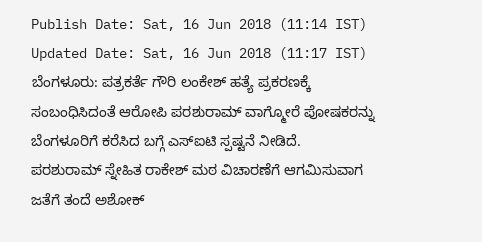Publish Date: Sat, 16 Jun 2018 (11:14 IST)
Updated Date: Sat, 16 Jun 2018 (11:17 IST)
ಬೆಂಗಳೂರು: ಪತ್ರಕರ್ತೆ ಗೌರಿ ಲಂಕೇಶ್ ಹತ್ಯೆ ಪ್ರಕರಣಕ್ಕೆ ಸಂಬಂಧಿಸಿದಂತೆ ಆರೋಪಿ ಪರಶುರಾಮ್ ವಾಗ್ಮೋರೆ ಪೋಷಕರನ್ನು ಬೆಂಗಳೂರಿಗೆ ಕರೆಸಿದ ಬಗ್ಗೆ ಎಸ್ಐಟಿ ಸ್ಪಷ್ಟನೆ ನೀಡಿದೆ.
ಪರಶುರಾಮ್ ಸ್ನೇಹಿತ ರಾಕೇಶ್ ಮಠ ವಿಚಾರಣೆಗೆ ಆಗಮಿಸುವಾಗ ಜತೆಗೆ ತಂದೆ ಅಶೋಕ್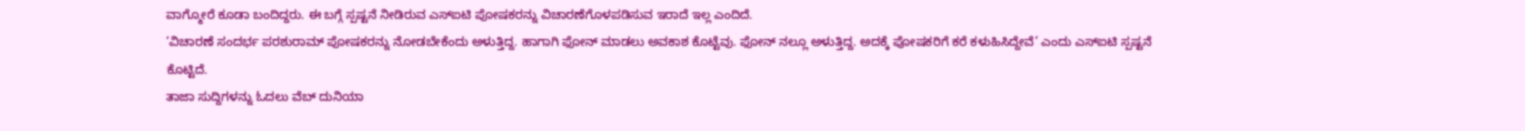ವಾಗ್ಮೋರೆ ಕೂಡಾ ಬಂದಿದ್ದರು. ಈ ಬಗ್ಗೆ ಸ್ಪಷ್ಟನೆ ನೀಡಿರುವ ಎಸ್ಐಟಿ ಪೋಷಕರನ್ನು ವಿಚಾರಣೆಗೊಳಪಡಿಸುವ ಇರಾದೆ ಇಲ್ಲ ಎಂದಿದೆ.
‘ವಿಚಾರಣೆ ಸಂದರ್ಭ ಪರಶುರಾಮ್ ಪೋಷಕರನ್ನು ನೋಡಬೇಕೆಂದು ಅಳುತ್ತಿದ್ದ. ಹಾಗಾಗಿ ಫೋನ್ ಮಾಡಲು ಅವಕಾಶ ಕೊಟ್ಟೆವು. ಫೋನ್ ನಲ್ಲೂ ಅಳುತ್ತಿದ್ದ. ಅದಕ್ಕೆ ಪೋಷಕರಿಗೆ ಕರೆ ಕಳುಹಿಸಿದ್ದೇವೆ’ ಎಂದು ಎಸ್ಐಟಿ ಸ್ಪಷ್ಟನೆ ಕೊಟ್ಟಿದೆ.
ತಾಜಾ ಸುದ್ದಿಗಳನ್ನು ಓದಲು ವೆಬ್ ದುನಿಯಾ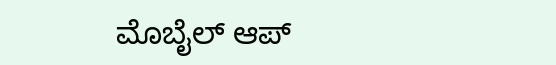ಮೊಬೈಲ್ ಆಪ್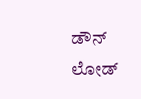ಡೌನ್ ಲೋಡ್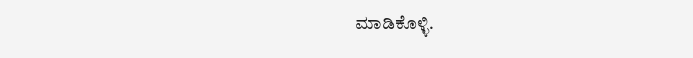ಮಾಡಿಕೊಳ್ಳಿ.